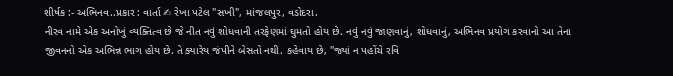શીર્ષક :- અભિનવ..પ્રકાર : વાર્તા ✍ રેખા પટેલ "સખી", માંજલપુર, વડોદરા.
નીરવ નામે એક અનોખું વ્યક્તિત્વ છે જે નીત નવું શોધવાની તરફેણમાં ઘુમતો હોય છે. નવું નવું જાણવાનું, શોધવાનું, અભિનવ પ્રયોગ કરવાનો આ તેના જીવનનો એક અભિન્ન ભાગ હોય છે. તે ક્યારેય જંપીને બેસતો નથી. કહેવાય છે, "જ્યાં ન પહોંચે રવિ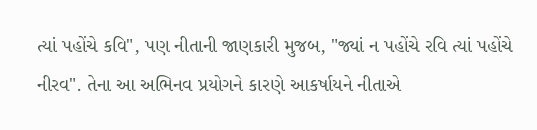ત્યાં પહોંચે કવિ", પણ નીતાની જાણકારી મુજબ, "જ્યાં ન પહોંચે રવિ ત્યાં પહોંચે નીરવ". તેના આ અભિનવ પ્રયોગને કારણે આકર્ષાયને નીતાએ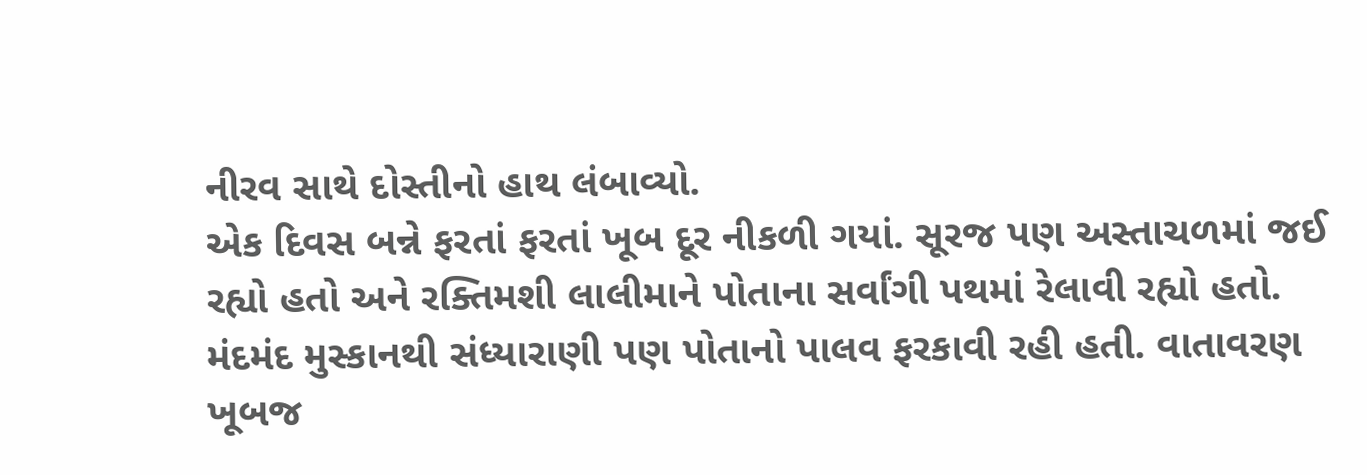નીરવ સાથે દોસ્તીનો હાથ લંબાવ્યો.
એક દિવસ બન્ને ફરતાં ફરતાં ખૂબ દૂર નીકળી ગયાં. સૂરજ પણ અસ્તાચળમાં જઈ રહ્યો હતો અને રક્તિમશી લાલીમાને પોતાના સર્વાંગી પથમાં રેલાવી રહ્યો હતો. મંદમંદ મુસ્કાનથી સંધ્યારાણી પણ પોતાનો પાલવ ફરકાવી રહી હતી. વાતાવરણ ખૂબજ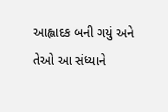આહ્લાદક બની ગયું અને તેઓ આ સંધ્યાને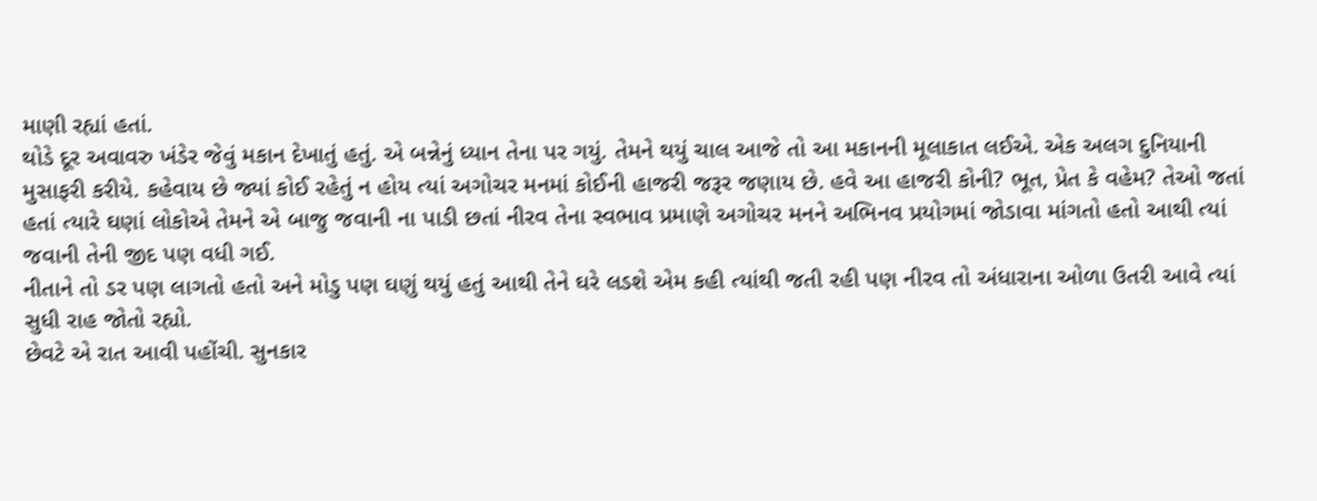માણી રહ્યાં હતાં.
થોડે દૂર અવાવરુ ખંડેર જેવું મકાન દેખાતું હતું. એ બન્નેનું ધ્યાન તેના પર ગયું. તેમને થયું ચાલ આજે તો આ મકાનની મૂલાકાત લઈએ. એક અલગ દુનિયાની મુસાફરી કરીયે. કહેવાય છે જ્યાં કોઈ રહેતું ન હોય ત્યાં અગોચર મનમાં કોઈની હાજરી જરૂર જણાય છે. હવે આ હાજરી કોની? ભૂત, પ્રેત કે વહેમ? તેઓ જતાં હતાં ત્યારે ઘણાં લોકોએ તેમને એ બાજુ જવાની ના પાડી છતાં નીરવ તેના સ્વભાવ પ્રમાણે અગોચર મનને અભિનવ પ્રયોગમાં જોડાવા માંગતો હતો આથી ત્યાં જવાની તેની જીદ પણ વધી ગઈ.
નીતાને તો ડર પણ લાગતો હતો અને મોડુ પણ ઘણું થયું હતું આથી તેને ઘરે લડશે એમ કહી ત્યાંથી જતી રહી પણ નીરવ તો અંધારાના ઓળા ઉતરી આવે ત્યાં સુધી રાહ જોતો રહ્યો.
છેવટે એ રાત આવી પહોંચી. સુનકાર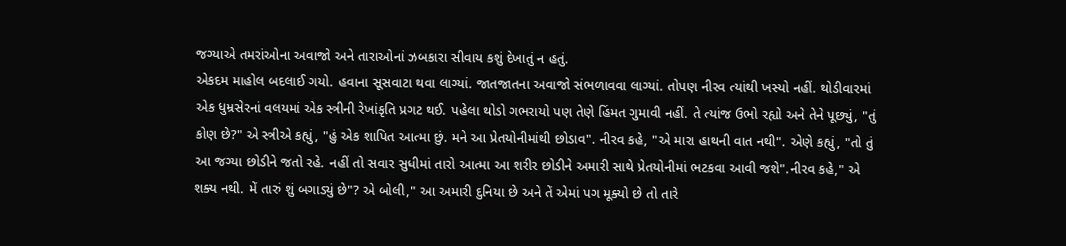જગ્યાએ તમરાંઓના અવાજો અને તારાઓનાં ઝબકારા સીવાય કશું દેખાતું ન હતું.
એકદમ માહોલ બદલાઈ ગયો. હવાના સૂસવાટા થવા લાગ્યાં. જાતજાતના અવાજો સંભળાવવા લાગ્યાં. તોપણ નીરવ ત્યાંથી ખસ્યો નહીં. થોડીવારમાં એક ધુમ્રસેરનાં વલયમાં એક સ્ત્રીની રેખાંકૃતિ પ્રગટ થઈ. પહેલા થોડો ગભરાયો પણ તેણે હિંમત ગુમાવી નહીં. તે ત્યાંજ ઉભો રહ્યો અને તેને પૂછ્યું, "તું કોણ છે?" એ સ્ત્રીએ કહ્યું, "હું એક શાપિત આત્મા છું. મને આ પ્રેતયોનીમાંથી છોડાવ". નીરવ કહે, "એ મારા હાથની વાત નથી". એણે કહ્યું, "તો તું આ જગ્યા છોડીને જતો રહે. નહીં તો સવાર સુધીમાં તારો આત્મા આ શરીર છોડીને અમારી સાથે પ્રેતયોનીમાં ભટકવા આવી જશે".નીરવ કહે," એ શક્ય નથી. મેં તારું શું બગાડ્યું છે"? એ બોલી," આ અમારી દુનિયા છે અને તેં એમાં પગ મૂક્યો છે તો તારે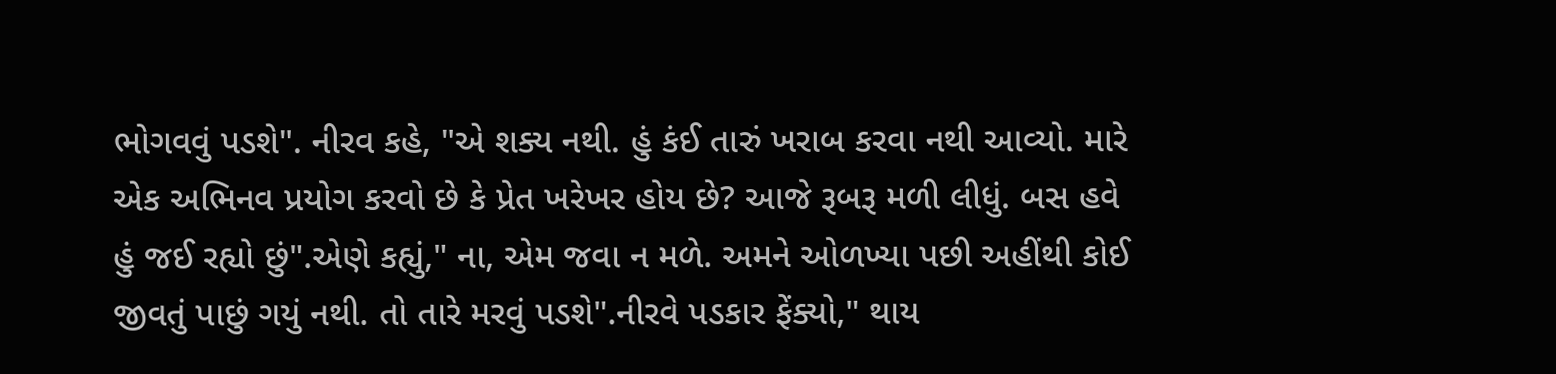ભોગવવું પડશે". નીરવ કહે, "એ શક્ય નથી. હું કંઈ તારું ખરાબ કરવા નથી આવ્યો. મારે એક અભિનવ પ્રયોગ કરવો છે કે પ્રેત ખરેખર હોય છે? આજે રૂબરૂ મળી લીધું. બસ હવે હું જઈ રહ્યો છું".એણે કહ્યું," ના, એમ જવા ન મળે. અમને ઓળખ્યા પછી અહીંથી કોઈ જીવતું પાછું ગયું નથી. તો તારે મરવું પડશે".નીરવે પડકાર ફેંક્યો," થાય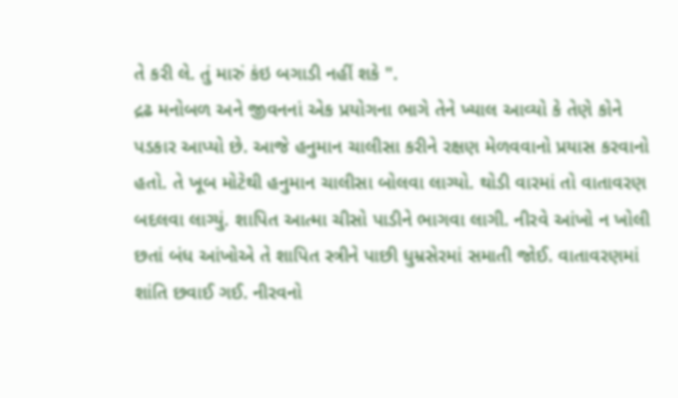તે કરી લે. તું મારું કંઇ બગાડી નહીં શકે ".
દ્રઢ મનોબળ અને જીવનનાં એક પ્રયોગના ભાગે તેને ખ્યાલ આવ્યો કે તેણે કોને પડકાર આપ્યો છે. આજે હનુમાન ચાલીસા કરીને રક્ષણ મેળવવાનો પ્રયાસ કરવાનો હતો. તે ખૂબ મોટેથી હનુમાન ચાલીસા બોલવા લાગ્યો. થોડી વારમાં તો વાતાવરણ બદલવા લાગ્યું. શાપિત આત્મા ચીસો પાડીને ભાગવા લાગી. નીરવે આંખો ન ખોલી છતાં બંધ આંખોએ તે શાપિત સ્ત્રીને પાછી ધુમ્રસેરમાં સમાતી જોઈ. વાતાવરણમાં શાંતિ છવાઈ ગઈ. નીરવનો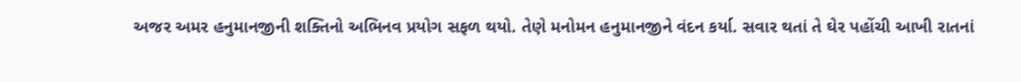અજર અમર હનુમાનજીની શક્તિનો અભિનવ પ્રયોગ સફળ થયો. તેણે મનોમન હનુમાનજીને વંદન કર્યા. સવાર થતાં તે ઘેર પહોંચી આખી રાતનાં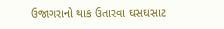ઉજાગરાનો થાક ઉતારવા ઘસઘસાટ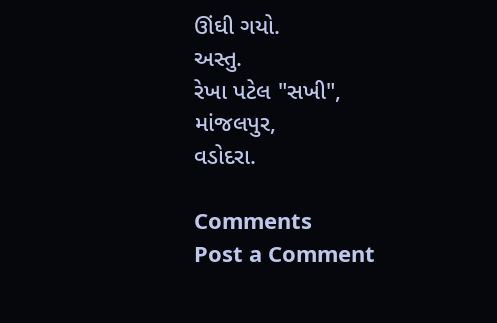ઊંઘી ગયો.
અસ્તુ.
રેખા પટેલ "સખી",
માંજલપુર,
વડોદરા.

Comments
Post a Comment